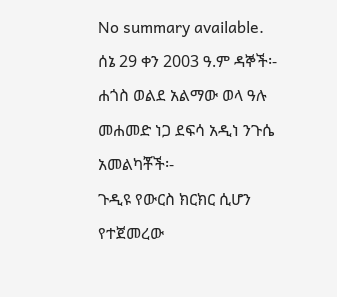No summary available.
ሰኔ 29 ቀን 2003 ዓ.ም ዳኞች፡- ሐጎስ ወልደ አልማው ወላ ዓሉ መሐመድ ነጋ ደፍሳ አዲነ ንጉሴ አመልካቾች፡-
ጉዲዩ የውርስ ክርክር ሲሆን የተጀመረው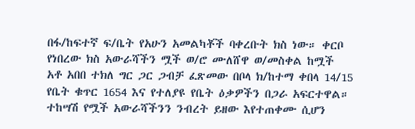በፋ/ከፍተኛ ፍ/ቤት የአሁን አመልካቾች ባቀረቡት ክስ ነው። ቀርቦ የነበረው ክስ አውራሻችን ሟች ወ/ሮ ሙለሸዋ ወ/መስቀል ከሟች አቶ አበበ ተክለ ግር ጋር ጋብቻ ፈጽመው በቦላ ክ/ከተማ ቀበላ 14/15 የቤት ቁጥር 1654 እና የተለያዩ የቤት ዕቃዎችን በጋራ አፍርተዋል። ተከሣሽ የሟች አውራሻችንን ንብረት ይዘው እየተጠቀሙ ሲሆን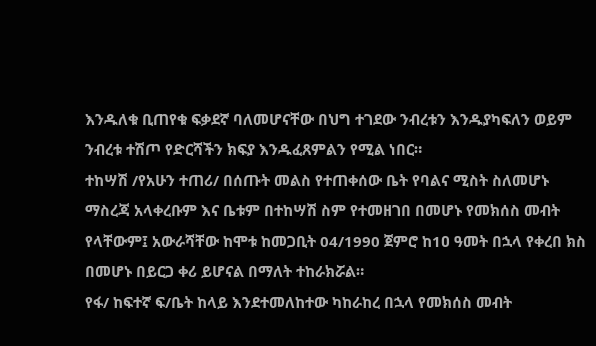እንዱለቁ ቢጠየቁ ፍቃደኛ ባለመሆናቸው በህግ ተገደው ንብረቱን እንዱያካፍለን ወይም ንብረቱ ተሽጦ የድርሻችን ክፍያ እንዱፈጸምልን የሚል ነበር።
ተከሣሽ /የአሁን ተጠሪ/ በሰጡት መልስ የተጠቀሰው ቤት የባልና ሚስት ስለመሆኑ ማስረጃ አላቀረቡም እና ቤቱም በተከሣሽ ስም የተመዘገበ በመሆኑ የመክሰስ መብት የላቸውም፤ አውራሻቸው ከሞቱ ከመጋቢት 04/1990 ጀምሮ ከ1ዐ ዓመት በኋላ የቀረበ ክስ በመሆኑ በይርጋ ቀሪ ይሆናል በማለት ተከራክሯል።
የፋ/ ከፍተኛ ፍ/ቤት ከላይ እንደተመለከተው ካከራከረ በኋላ የመክሰስ መብት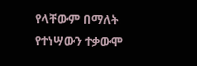የላቸውም በማለት የተነሣውን ተቃውሞ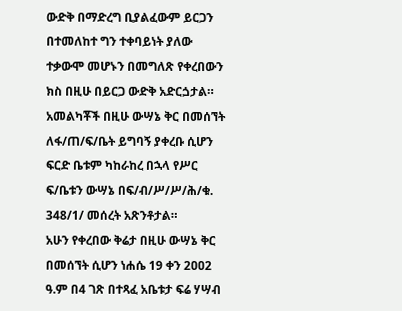ውድቅ በማድረግ ቢያልፈውም ይርጋን በተመለከተ ግን ተቀባይነት ያለው ተቃውሞ መሆኑን በመግለጽ የቀረበውን ክስ በዚሁ በይርጋ ውድቅ አድርጏታል።
አመልካቾች በዚሁ ውሣኔ ቅር በመሰኘት ለፋ/ጠ/ፍ/ቤት ይግባኝ ያቀረቡ ሲሆን ፍርድ ቤቱም ካከራከረ በኋላ የሥር ፍ/ቤቱን ውሣኔ በፍ/ብ/ሥ/ሥ/ሕ/ቁ. 348/1/ መሰረት አጽንቶታል።
አሁን የቀረበው ቅሬታ በዚሁ ውሣኔ ቅር በመሰኘት ሲሆን ነሐሴ 19 ቀን 2ዐዐ2 ዓ.ም በ4 ገጽ በተጻፈ አቤቱታ ፍሬ ሃሣብ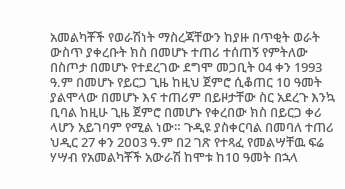አመልካቾች የወራሽነት ማስረጃቸውን ከያዙ በጥቂት ወራት ውስጥ ያቀረቡት ክስ በመሆኑ ተጠሪ ተሰጠኝ የምትለው በስጦታ በመሆኑ የተደረገው ደግሞ መጋቢት 04 ቀን 1993 ዓ.ም በመሆኑ የይርጋ ጊዜ ከዚህ ጀምሮ ሲቆጠር 1ዐ ዓመት ያልሞላው በመሆኑ እና ተጠሪም በይዞታቸው ስር አደረጉ እንኳ ቢባል ከዚሁ ጊዜ ጀምሮ በመሆኑ የቀረበው ክስ በይርጋ ቀሪ ላሆን አይገባም የሚል ነው። ጉዲዩ ያስቀርባል በመባለ ተጠሪ ህዲር 27 ቀን 2ዐዐ3 ዓ.ም በ2 ገጽ የተጻፈ የመልሣቸዉ ፍሬ ሃሣብ የአመልካቾች አውራሽ ከሞቱ ከ1ዐ ዓመት በኋላ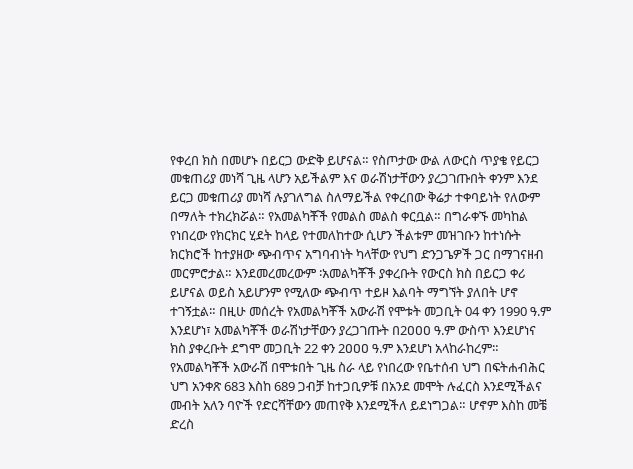የቀረበ ክስ በመሆኑ በይርጋ ውድቅ ይሆናል። የስጦታው ውል ለውርስ ጥያቄ የይርጋ መቁጠሪያ መነሻ ጊዜ ላሆን አይችልም እና ወራሽነታቸውን ያረጋገጡበት ቀንም እንደ ይርጋ መቁጠሪያ መነሻ ሉያገለግል ስለማይችል የቀረበው ቅሬታ ተቀባይነት የለውም በማለት ተክረክሯል። የአመልካቾች የመልስ መልስ ቀርቧል። በግራቀኙ መካከል የነበረው የክርክር ሂደት ከላይ የተመለከተው ሲሆን ችልቱም መዝገቡን ከተነሱት ክርክሮች ከተያዘው ጭብጥና አግባብነት ካላቸው የህግ ድንጋጌዎች ጋር በማገናዘብ መርምሮታል። እንደመረመረውም ፡አመልካቾች ያቀረቡት የውርስ ክስ በይርጋ ቀሪ ይሆናል ወይስ አይሆንም የሚለው ጭብጥ ተይዞ እልባት ማግኘት ያለበት ሆኖ ተገኝቷል። በዚሁ መሰረት የአመልካቾች አውራሽ የሞቱት መጋቢት 04 ቀን 1990 ዓ.ም እንደሆነ፣ አመልካቾች ወራሽነታቸውን ያረጋገጡት በ2ዐዐዐ ዓ.ም ውስጥ እንደሆነና ክስ ያቀረቡት ደግሞ መጋቢት 22 ቀን 2ዐዐዐ ዓ.ም እንደሆነ አላከራከረም።
የአመልካቾች አውራሽ በሞቱበት ጊዜ ስራ ላይ የነበረው የቤተሰብ ህግ በፍትሐብሕር ህግ አንቀጽ 683 እስከ 689 ጋብቻ ከተጋቢዎቹ በአንደ መሞት ሉፈርስ እንደሚችልና መብት አለን ባዮች የድርሻቸውን መጠየቅ እንደሚችለ ይደነግጋል። ሆኖም እስከ መቼ ድረስ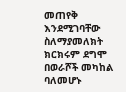መጠየቅ እንደሚገባቸው ስለማያመለክት ክርክሩም ደግሞ በወራሾች መካከል ባለመሆኑ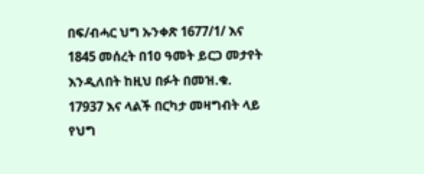በፍ/ብሓር ህግ ኡንቀጽ 1677/1/ እና 1845 መሰረት በ1ዐ ዓመት ይርጋ መታየት እንዲለበት ከዚህ በፉት በመዝ.ቁ. 17937 እና ላልች በርካታ መዛግብት ላይ የህግ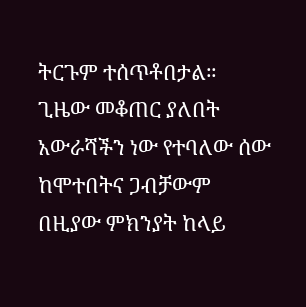ትርጉም ተሰጥቶበታል።
ጊዜው መቆጠር ያለበት አውራሻችን ነው የተባለው ሰው ከሞተበትና ጋብቻውም በዚያው ምክንያት ከላይ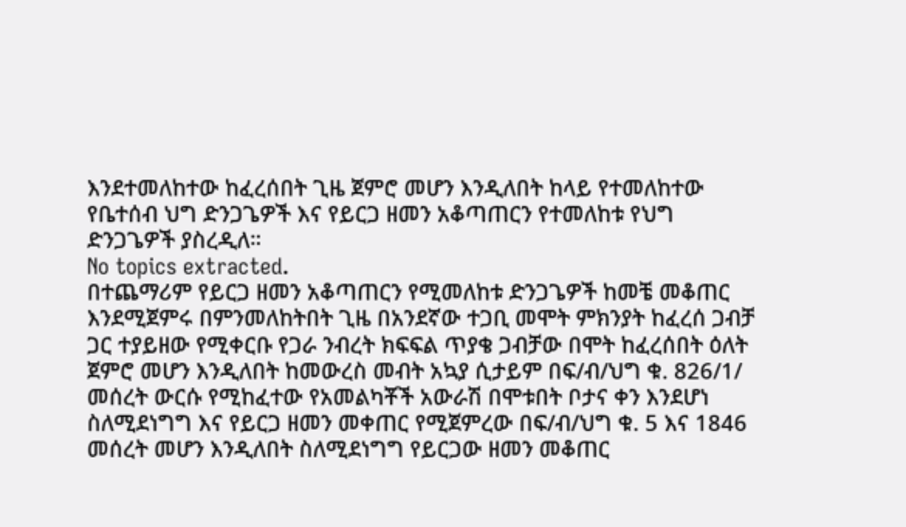እንደተመለከተው ከፈረሰበት ጊዜ ጀምሮ መሆን እንዲለበት ከላይ የተመለከተው የቤተሰብ ህግ ድንጋጌዎች እና የይርጋ ዘመን አቆጣጠርን የተመለከቱ የህግ ድንጋጌዎች ያስረዲለ።
No topics extracted.
በተጨማሪም የይርጋ ዘመን አቆጣጠርን የሚመለከቱ ድንጋጌዎች ከመቼ መቆጠር እንደሚጀምሩ በምንመለከትበት ጊዜ በአንደኛው ተጋቢ መሞት ምክንያት ከፈረሰ ጋብቻ ጋር ተያይዘው የሚቀርቡ የጋራ ንብረት ክፍፍል ጥያቄ ጋብቻው በሞት ከፈረሰበት ዕለት ጀምሮ መሆን እንዲለበት ከመውረስ መብት አኳያ ሲታይም በፍ/ብ/ህግ ቁ. 826/1/ መሰረት ውርሱ የሚከፈተው የአመልካቾች አውራሽ በሞቱበት ቦታና ቀን እንደሆነ ስለሚደነግግ እና የይርጋ ዘመን መቀጠር የሚጀምረው በፍ/ብ/ህግ ቁ. 5 እና 1846 መሰረት መሆን እንዲለበት ስለሚደነግግ የይርጋው ዘመን መቆጠር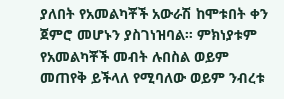ያለበት የአመልካቾች አውራሽ ከሞቱበት ቀን ጀምሮ መሆኑን ያስገነዝባል። ምክነያቱም የአመልካቾች መብት ሉበስል ወይም መጠየቅ ይችላለ የሚባለው ወይም ንብረቱ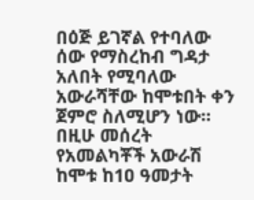በዕጅ ይገኛል የተባለው ሰው የማስረከብ ግዳታ አለበት የሚባለው አውራሻቸው ከሞቱበት ቀን ጀምሮ ስለሚሆን ነው።
በዚሁ መሰረት የአመልካቾች አውራሽ ከሞቱ ከ1ዐ ዓመታት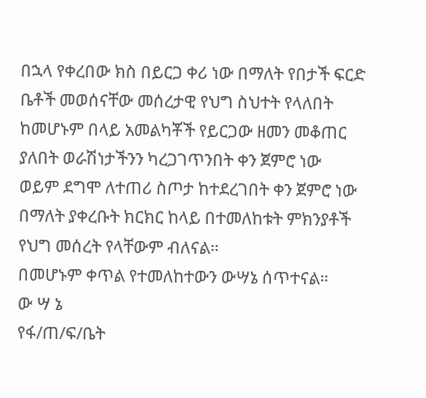በኋላ የቀረበው ክስ በይርጋ ቀሪ ነው በማለት የበታች ፍርድ ቤቶች መወሰናቸው መሰረታዊ የህግ ስህተት የላለበት ከመሆኑም በላይ አመልካቾች የይርጋው ዘመን መቆጠር ያለበት ወራሽነታችንን ካረጋገጥንበት ቀን ጀምሮ ነው ወይም ደግሞ ለተጠሪ ስጦታ ከተደረገበት ቀን ጀምሮ ነው በማለት ያቀረቡት ክርክር ከላይ በተመለከቱት ምክንያቶች የህግ መሰረት የላቸውም ብለናል።
በመሆኑም ቀጥል የተመለከተውን ውሣኔ ሰጥተናል።
ው ሣ ኔ
የፋ/ጠ/ፍ/ቤት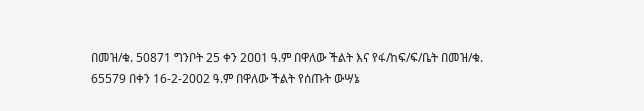በመዝ/ቁ. 50871 ግንቦት 25 ቀን 2ዐዐ1 ዓ.ም በዋለው ችልት እና የፋ/ከፍ/ፍ/ቤት በመዝ/ቁ. 65579 በቀን 16-2-2002 ዓ.ም በዋለው ችልት የሰጡት ውሣኔ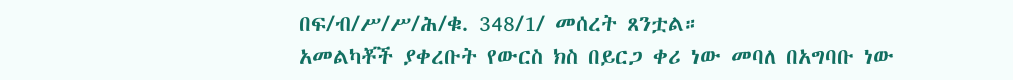በፍ/ብ/ሥ/ሥ/ሕ/ቁ. 348/1/ መሰረት ጸንቷል።
አመልካቾች ያቀረቡት የውርስ ክስ በይርጋ ቀሪ ነው መባለ በአግባቡ ነው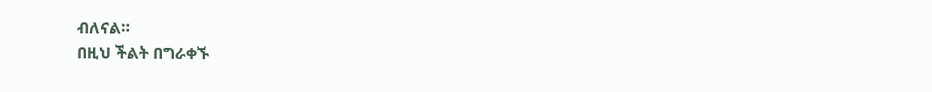ብለናል።
በዚህ ችልት በግራቀኙ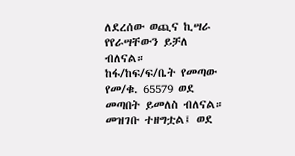ለደረሰው ወጪና ኪሣራ የየራሣቸውን ይቻለ ብለናል።
ከፋ/ከፍ/ፍ/ቤት የመጣው የመ/ቁ. 65579 ወደ መጣበት ይመለስ ብለናል። መዝገቡ ተዘግቷል፤ ወደ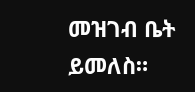መዝገብ ቤት ይመለስ።